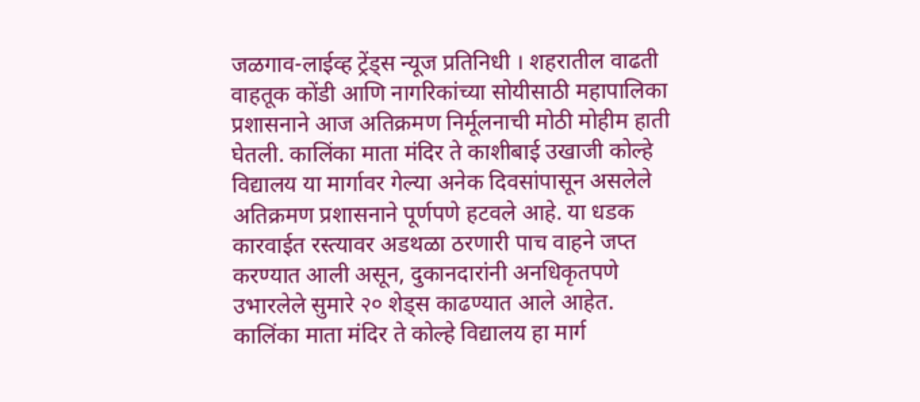जळगाव-लाईव्ह ट्रेंड्स न्यूज प्रतिनिधी । शहरातील वाढती वाहतूक कोंडी आणि नागरिकांच्या सोयीसाठी महापालिका प्रशासनाने आज अतिक्रमण निर्मूलनाची मोठी मोहीम हाती घेतली. कालिंका माता मंदिर ते काशीबाई उखाजी कोल्हे विद्यालय या मार्गावर गेल्या अनेक दिवसांपासून असलेले अतिक्रमण प्रशासनाने पूर्णपणे हटवले आहे. या धडक कारवाईत रस्त्यावर अडथळा ठरणारी पाच वाहने जप्त करण्यात आली असून, दुकानदारांनी अनधिकृतपणे उभारलेले सुमारे २० शेड्स काढण्यात आले आहेत.
कालिंका माता मंदिर ते कोल्हे विद्यालय हा मार्ग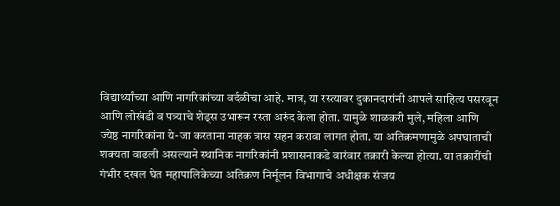विद्यार्थ्यांच्या आणि नागरिकांच्या वर्दळीचा आहे. मात्र, या रस्त्यावर दुकानदारांनी आपले साहित्य पसरवून आणि लोखंडी व पत्र्याचे शेड्स उभारून रस्ता अरुंद केला होता. यामुळे शाळकरी मुले, महिला आणि ज्येष्ठ नागरिकांना ये-जा करताना नाहक त्रास सहन करावा लागत होता. या अतिक्रमणामुळे अपघाताची शक्यता वाढली असल्याने स्थानिक नागरिकांनी प्रशासनाकडे वारंवार तक्रारी केल्या होत्या. या तक्रारींची गंभीर दखल घेत महापालिकेच्या अतिक्रण निर्मूलन विभागाचे अधीक्षक संजय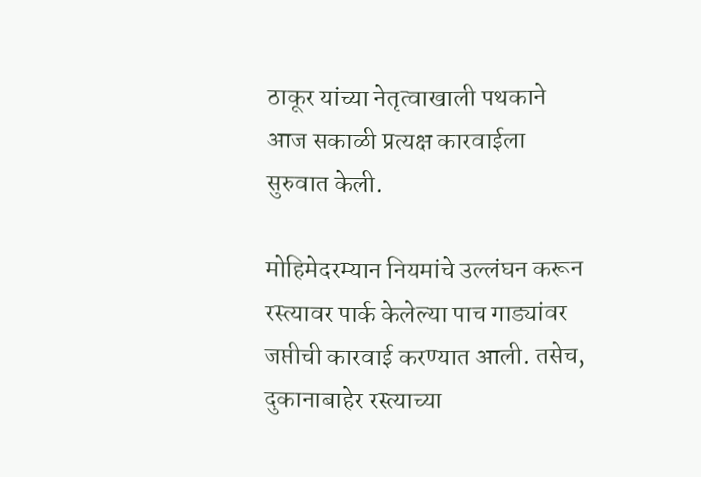ठाकूर यांच्या नेतृत्वाखाली पथकाने आज सकाळी प्रत्यक्ष कारवाईला सुरुवात केली.

मोहिमेदरम्यान नियमांचे उल्लंघन करून रस्त्यावर पार्क केलेल्या पाच गाड्यांवर जप्तीची कारवाई करण्यात आली. तसेच, दुकानाबाहेर रस्त्याच्या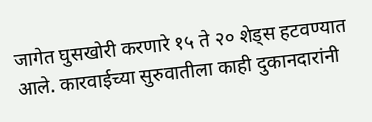जागेत घुसखोरी करणारे १५ ते २० शेड्स हटवण्यात आले. कारवाईच्या सुरुवातीला काही दुकानदारांनी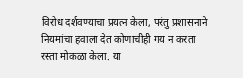विरोध दर्शवण्याचा प्रयत्न केला, परंतु प्रशासनाने नियमांचा हवाला देत कोणाचीही गय न करता रस्ता मोकळा केला. या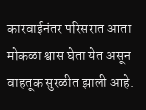कारवाईनंतर परिसरात आता मोकळा श्वास घेता येत असून वाहतूक सुरळीत झाली आहे.